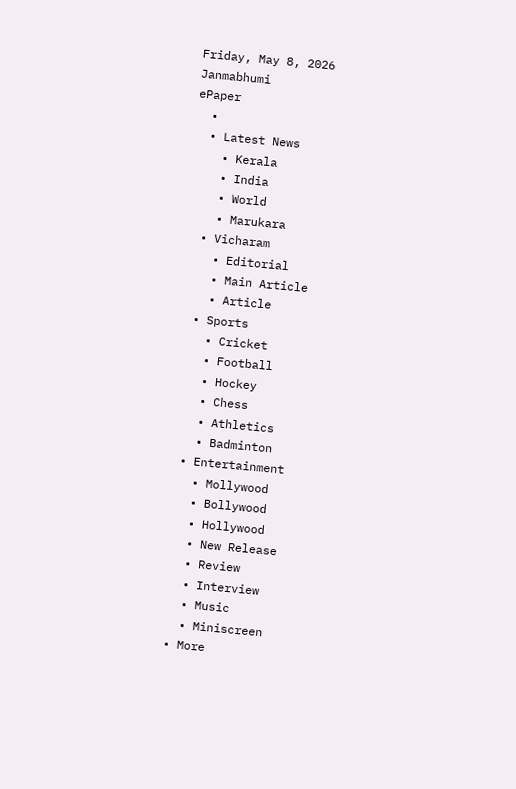Friday, May 8, 2026
Janmabhumi
ePaper
  •
  • Latest News
    • Kerala
    • India
    • World
    • Marukara
  • Vicharam
    • Editorial
    • Main Article
    • Article
  • Sports
    • Cricket
    • Football
    • Hockey
    • Chess
    • Athletics
    • Badminton
  • Entertainment
    • Mollywood
    • Bollywood
    • Hollywood
    • New Release
    • Review
    • Interview
    • Music
    • Miniscreen
  • More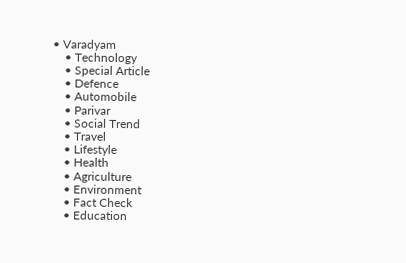• Varadyam
    • Technology
    • Special Article
    • Defence
    • Automobile
    • Parivar
    • Social Trend
    • Travel
    • Lifestyle
    • Health
    • Agriculture
    • Environment
    • Fact Check
    • Education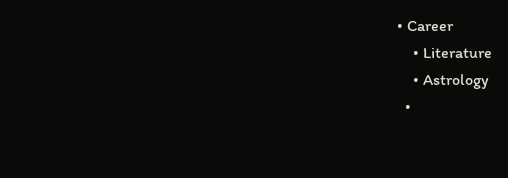• Career
    • Literature
    • Astrology
  •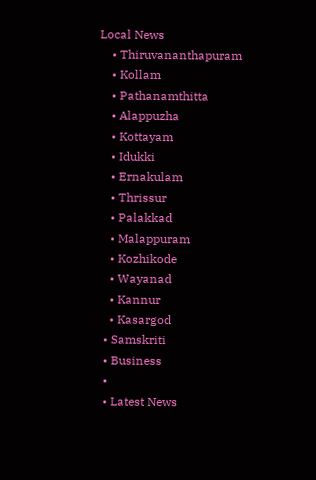Local News
    • Thiruvananthapuram
    • Kollam
    • Pathanamthitta
    • Alappuzha
    • Kottayam
    • Idukki
    • Ernakulam
    • Thrissur
    • Palakkad
    • Malappuram
    • Kozhikode
    • Wayanad
    • Kannur
    • Kasargod
  • Samskriti
  • Business
  •
  • Latest News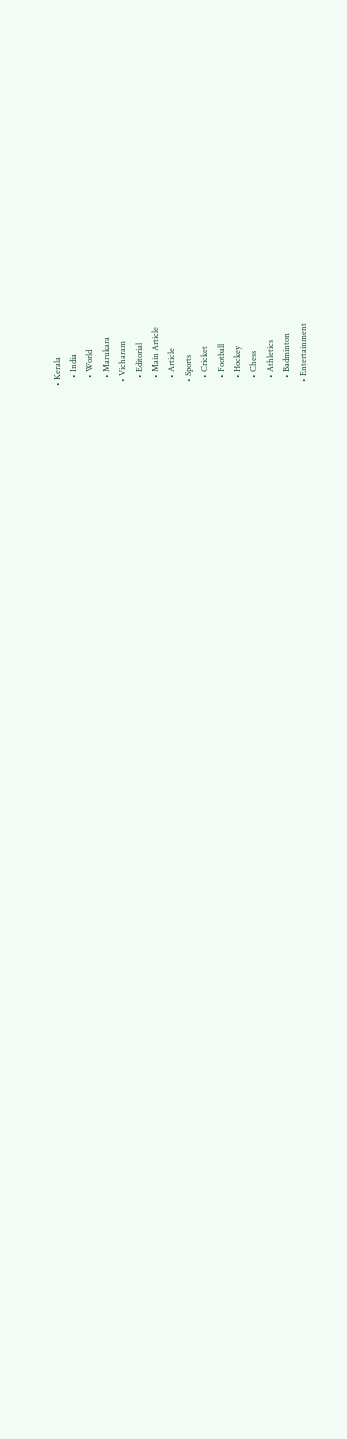• Kerala
    • India
    • World
    • Marukara
  • Vicharam
    • Editorial
    • Main Article
    • Article
  • Sports
    • Cricket
    • Football
    • Hockey
    • Chess
    • Athletics
    • Badminton
  • Entertainment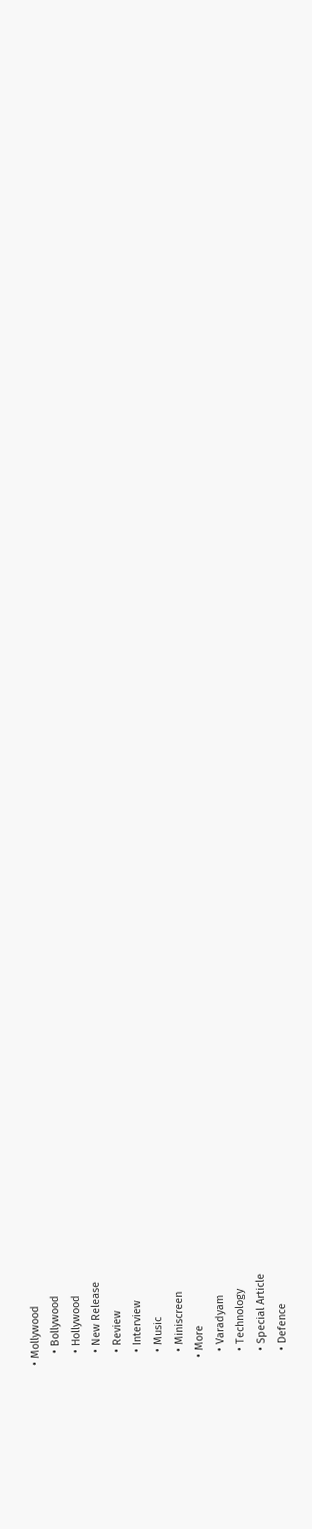• Mollywood
    • Bollywood
    • Hollywood
    • New Release
    • Review
    • Interview
    • Music
    • Miniscreen
  • More
    • Varadyam
    • Technology
    • Special Article
    • Defence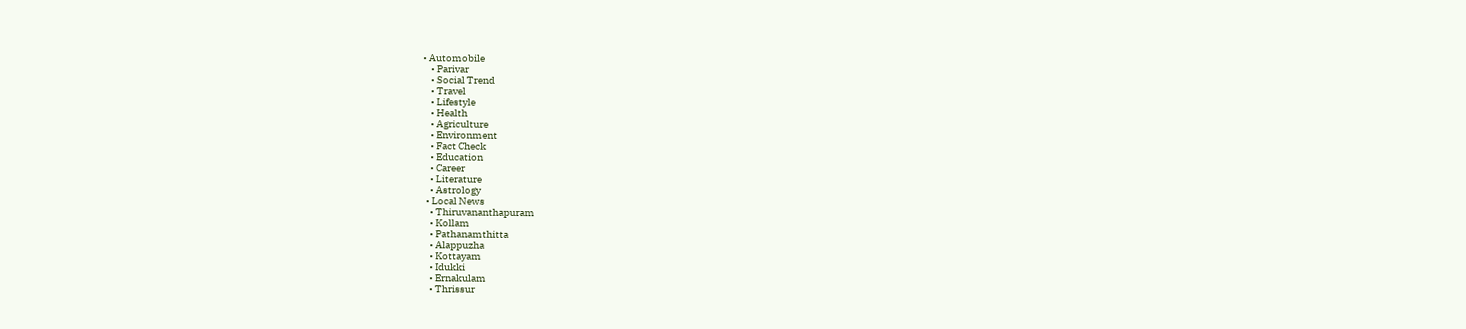• Automobile
    • Parivar
    • Social Trend
    • Travel
    • Lifestyle
    • Health
    • Agriculture
    • Environment
    • Fact Check
    • Education
    • Career
    • Literature
    • Astrology
  • Local News
    • Thiruvananthapuram
    • Kollam
    • Pathanamthitta
    • Alappuzha
    • Kottayam
    • Idukki
    • Ernakulam
    • Thrissur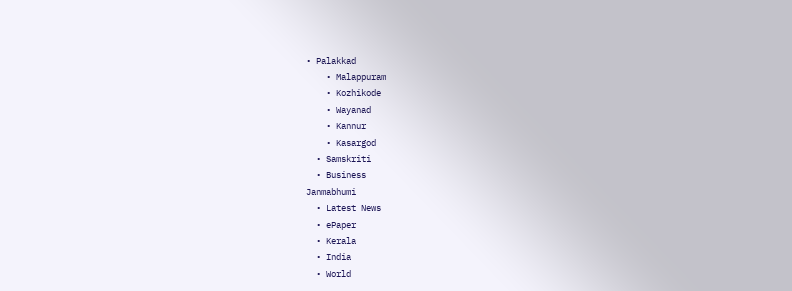• Palakkad
    • Malappuram
    • Kozhikode
    • Wayanad
    • Kannur
    • Kasargod
  • Samskriti
  • Business
Janmabhumi
  • Latest News
  • ePaper
  • Kerala
  • India
  • World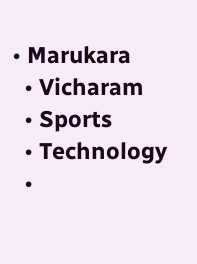• Marukara
  • Vicharam
  • Sports
  • Technology
  •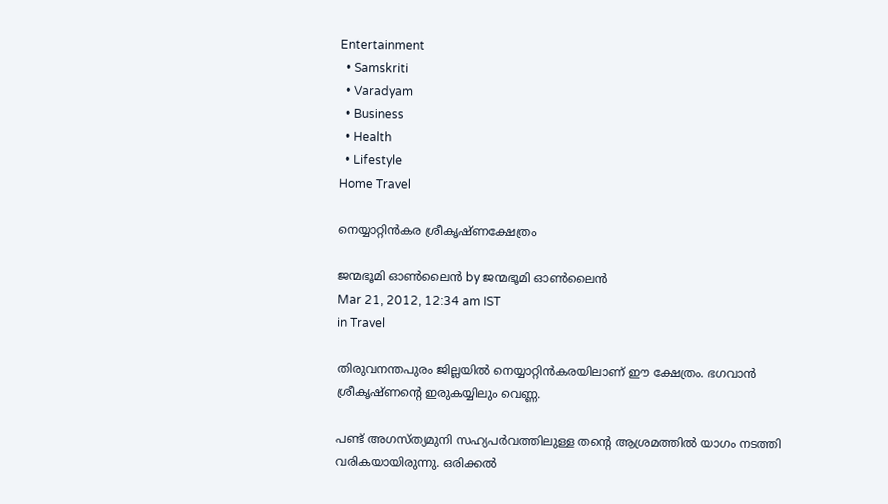Entertainment
  • Samskriti
  • Varadyam
  • Business
  • Health
  • Lifestyle
Home Travel

നെയ്യാറ്റിന്‍കര ശ്രീകൃഷ്ണക്ഷേത്രം

ജന്മഭൂമി ഓണ്‍ലൈന്‍ by ജന്മഭൂമി ഓണ്‍ലൈന്‍
Mar 21, 2012, 12:34 am IST
in Travel

തിരുവനന്തപുരം ജില്ലയില്‍ നെയ്യാറ്റിന്‍കരയിലാണ്‌ ഈ ക്ഷേത്രം. ഭഗവാന്‍ ശ്രീകൃഷ്ണന്റെ ഇരുകയ്യിലും വെണ്ണ.

പണ്ട്‌ അഗസ്ത്യമുനി സഹ്യപര്‍വത്തിലുള്ള തന്റെ ആശ്രമത്തില്‍ യാഗം നടത്തി വരികയായിരുന്നു. ഒരിക്കല്‍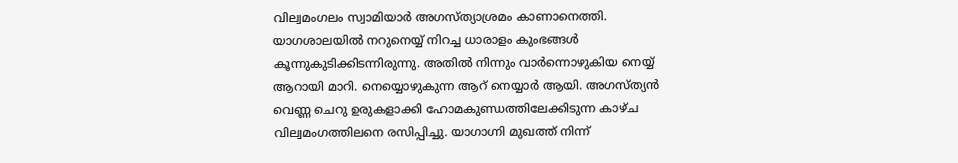വില്വമംഗലം സ്വാമിയാര്‍ അഗസ്ത്യാശ്രമം കാണാനെത്തി. യാഗശാലയില്‍ നറുനെയ്യ്‌ നിറച്ച ധാരാളം കുംഭങ്ങള്‍ കൂന്നുകുടിക്കിടന്നിരുന്നു. അതില്‍ നിന്നും വാര്‍ന്നൊഴുകിയ നെയ്യ്‌ ആറായി മാറി. നെയ്യൊഴുകുന്ന ആറ്‌ നെയ്യാര്‍ ആയി. അഗസ്ത്യന്‍ വെണ്ണ ചെറു ഉരുകളാക്കി ഹോമകുണ്ഡത്തിലേക്കിടുന്ന കാഴ്ച വില്വമംഗത്തിലനെ രസിപ്പിച്ചു. യാഗാഗ്നി മുഖത്ത്‌ നിന്ന്‌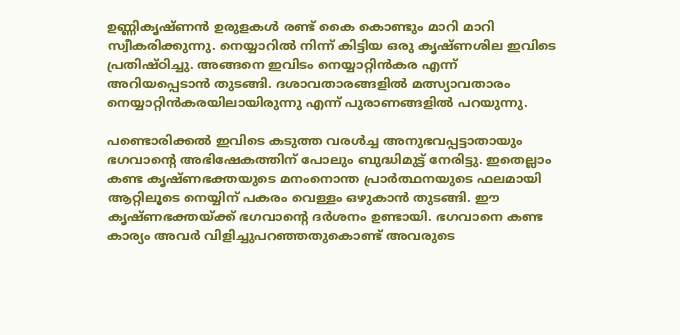ഉണ്ണികൃഷ്ണന്‍ ഉരുളകള്‍ രണ്ട്‌ കൈ കൊണ്ടും മാറി മാറി സ്വീകരിക്കുന്നു. നെയ്യാറില്‍ നിന്ന്‌ കിട്ടിയ ഒരു കൃഷ്ണശില ഇവിടെ പ്രതിഷ്ഠിച്ചു. അങ്ങനെ ഇവിടം നെയ്യാറ്റിന്‍കര എന്ന്‌ അറിയപ്പെടാന്‍ തുടങ്ങി. ദശാവതാരങ്ങളില്‍ മത്സ്യാവതാരം നെയ്യാറ്റിന്‍കരയിലായിരുന്നു എന്ന്‌ പുരാണങ്ങളില്‍ പറയുന്നു.

പണ്ടൊരിക്കല്‍ ഇവിടെ കടുത്ത വരള്‍ച്ച അനുഭവപ്പട്ടാതായും ഭഗവാന്റെ അഭിഷേകത്തിന്‌ പോലും ബുദ്ധിമുട്ട്‌ നേരിട്ടു. ഇതെല്ലാം കണ്ട കൃഷ്ണഭക്തയുടെ മനംനൊന്ത പ്രാര്‍ത്ഥനയുടെ ഫലമായി ആറ്റിലൂടെ നെയ്യിന്‌ പകരം വെള്ളം ഒഴുകാന്‍ തുടങ്ങി. ഈ കൃഷ്ണഭക്തയ്‌ക്ക്‌ ഭഗവാന്റെ ദര്‍ശനം ഉണ്ടായി. ഭഗവാനെ കണ്ട കാര്യം അവര്‍ വിളിച്ചുപറഞ്ഞതുകൊണ്ട്‌ അവരുടെ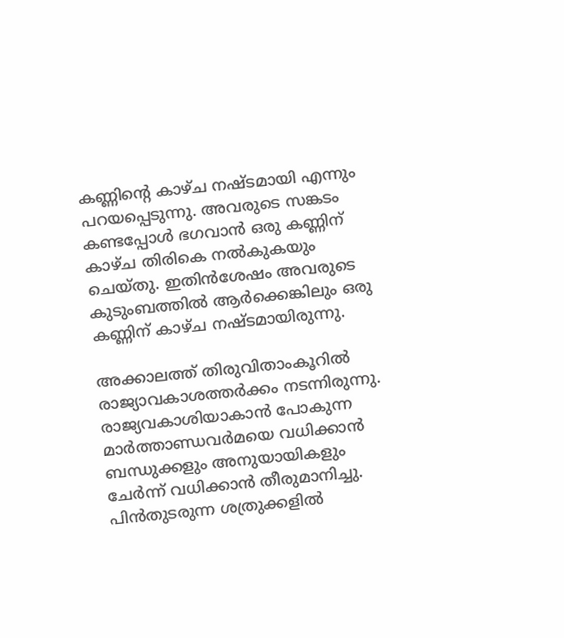കണ്ണിന്റെ കാഴ്ച നഷ്ടമായി എന്നും പറയപ്പെടുന്നു. അവരുടെ സങ്കടം കണ്ടപ്പോള്‍ ഭഗവാന്‍ ഒരു കണ്ണിന്‌ കാഴ്ച തിരികെ നല്‍കുകയും ചെയ്തു. ഇതിന്‍ശേഷം അവരുടെ കുടുംബത്തില്‍ ആര്‍ക്കെങ്കിലും ഒരു കണ്ണിന്‌ കാഴ്ച നഷ്ടമായിരുന്നു.

അക്കാലത്ത്‌ തിരുവിതാംകൂറില്‍ രാജ്യാവകാശത്തര്‍ക്കം നടന്നിരുന്നു. രാജ്യവകാശിയാകാന്‍ പോകുന്ന മാര്‍ത്താണ്ഡവര്‍മയെ വധിക്കാന്‍ ബന്ധുക്കളും അനുയായികളും ചേര്‍ന്ന്‌ വധിക്കാന്‍ തീരുമാനിച്ചു. പിന്‍തുടരുന്ന ശത്രുക്കളില്‍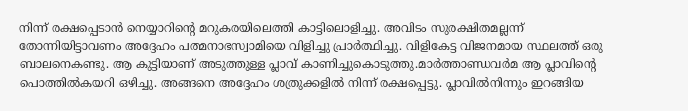നിന്ന്‌ രക്ഷപ്പെടാന്‍ നെയ്യാറിന്റെ മറുകരയിലെത്തി കാട്ടിലൊളിച്ചു. അവിടം സുരക്ഷിതമല്ലന്ന്‌ തോന്നിയിട്ടാവണം അദ്ദേഹം പത്മനാഭസ്വാമിയെ വിളിച്ചു പ്രാര്‍ത്ഥിച്ചു. വിളികേട്ട വിജനമായ സ്ഥലത്ത്‌ ഒരു ബാലനെകണ്ടു. ആ കുട്ടിയാണ്‌ അടുത്തുള്ള പ്ലാവ്‌ കാണിച്ചുകൊടുത്തു.മാര്‍ത്താണ്ഡവര്‍മ ആ പ്ലാവിന്റെ പൊത്തില്‍കയറി ഒഴിച്ചു. അങ്ങനെ അദ്ദേഹം ശത്രുക്കളില്‍ നിന്ന്‌ രക്ഷപ്പെട്ടു. പ്ലാവില്‍നിന്നും ഇറങ്ങിയ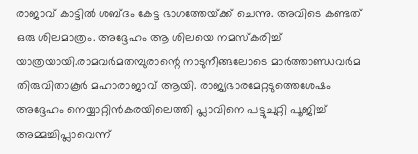രാജാവ്‌ കാട്ടില്‍ ശബ്ദം കേട്ട ഭാഗത്തേയ്‌ക്ക്‌ ചെന്നു. അവിടെ കണ്ടത്‌ ഒരു ശിലമാത്രം. അദ്ദേഹം ആ ശിലയെ നമസ്കരിച്ച്‌ യാത്രയായി.രാമവര്‍മതമ്പുരാന്റെ നാടുനീങ്ങലോടെ മാര്‍ത്താണ്ഡവര്‍മ തിരുവിതാകൂര്‍ മഹാരാജാവ്‌ ആയി. രാജ്യഭാരമേറ്റടുത്തെശേഷം അദ്ദേഹം നെയ്യാറ്റിന്‍കരയിലെത്തി പ്ലാവിനെ പട്ടുചുറ്റി പൂജിച്ച്‌ അമ്മച്ചിപ്ലാവെന്ന്‌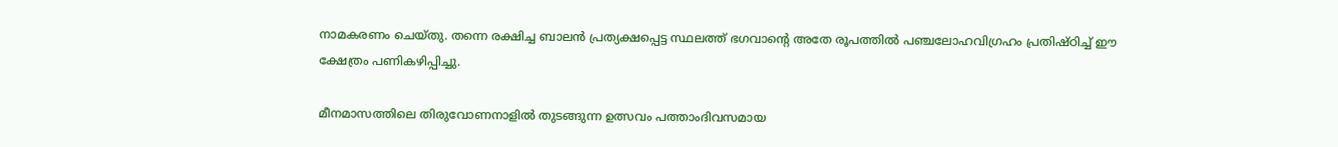നാമകരണം ചെയ്തു. തന്നെ രക്ഷിച്ച ബാലന്‍ പ്രത്യക്ഷപ്പെട്ട സ്ഥലത്ത്‌ ഭഗവാന്റെ അതേ രൂപത്തില്‍ പഞ്ചലോഹവിഗ്രഹം പ്രതിഷ്ഠിച്ച്‌ ഈ ക്ഷേത്രം പണികഴിപ്പിച്ചു.

മീനമാസത്തിലെ തിരുവോണനാളില്‍ തുടങ്ങുന്ന ഉത്സവം പത്താംദിവസമായ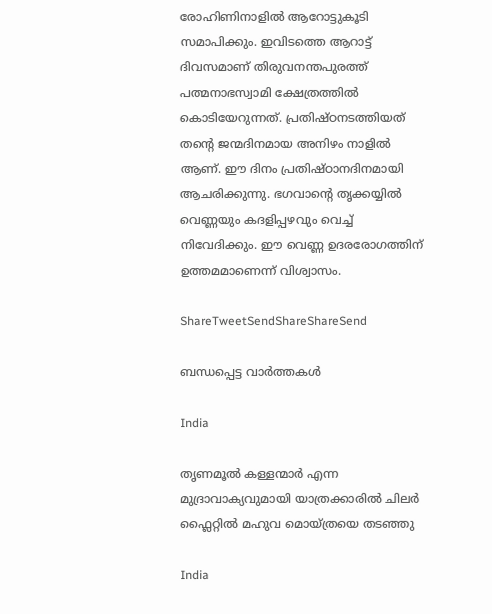രോഹിണിനാളില്‍ ആറോട്ടുകൂടി സമാപിക്കും. ഇവിടത്തെ ആറാട്ട്‌ ദിവസമാണ്‌ തിരുവനന്തപുരത്ത്‌ പത്മനാഭസ്വാമി ക്ഷേത്രത്തില്‍ കൊടിയേറുന്നത്‌. പ്രതിഷ്ഠനടത്തിയത്‌ തന്റെ ജന്മദിനമായ അനിഴം നാളില്‍ ആണ്‌. ഈ ദിനം പ്രതിഷ്ഠാനദിനമായി ആചരിക്കുന്നു. ഭഗവാന്റെ തൃക്കയ്യില്‍ വെണ്ണയും കദളിപ്പഴവും വെച്ച്‌ നിവേദിക്കും. ഈ വെണ്ണ ഉദരരോഗത്തിന്‌ ഉത്തമമാണെന്ന്‌ വിശ്വാസം.

ShareTweetSendShareShareSend

ബന്ധപ്പെട്ട വാര്‍ത്തകള്‍

India

തൃണമൂല്‍ കള്ളന്മാര്‍ എന്ന മുദ്രാവാക്യവുമായി യാത്രക്കാരില്‍ ചിലര്‍ ഫ്ലൈറ്റില്‍ മഹുവ മൊയ്ത്രയെ തടഞ്ഞു

India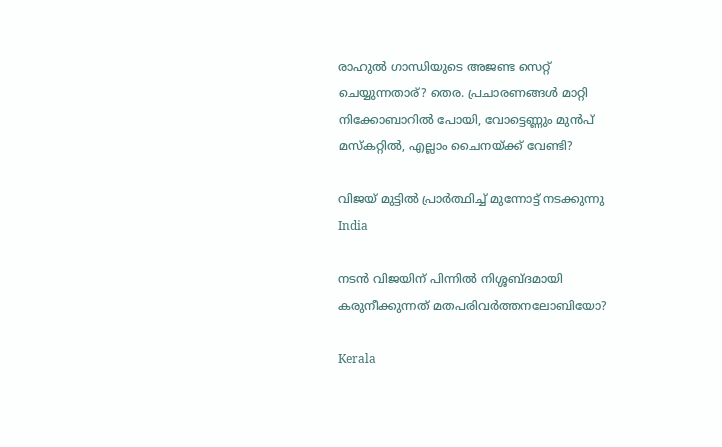രാഹുല്‍ ഗാന്ധിയുടെ അജണ്ട സെറ്റ് ചെയ്യുന്നതാര്? തെര. പ്രചാരണങ്ങള്‍ മാറ്റി നിക്കോബാറില്‍ പോയി, വോട്ടെണ്ണും മുന്‍പ് മസ്കറ്റില്‍, എല്ലാം ചൈനയ്‌ക്ക് വേണ്ടി?

വിജയ് മുട്ടില്‍ പ്രാര്‍ത്ഥിച്ച് മുന്നോട്ട് നടക്കുന്നു
India

നടന്‍ വിജയിന് പിന്നില്‍ നിശ്ശബ്ദമായി കരുനീക്കുന്നത് മതപരിവര്‍ത്തനലോബിയോ?

Kerala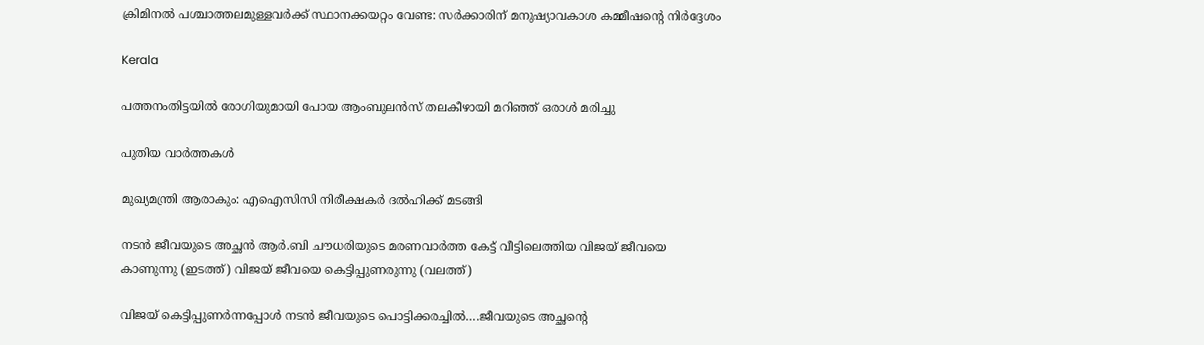ക്രിമിനല്‍ പശ്ചാത്തലമുള്ളവര്‍ക്ക് സ്ഥാനക്കയറ്റം വേണ്ട: സര്‍ക്കാരിന് മനുഷ്യാവകാശ കമ്മീഷന്റെ നിര്‍ദ്ദേശം

Kerala

പത്തനംതിട്ടയില്‍ രോഗിയുമായി പോയ ആംബുലന്‍സ് തലകീഴായി മറിഞ്ഞ് ഒരാള്‍ മരിച്ചു

പുതിയ വാര്‍ത്തകള്‍

മുഖ്യമന്ത്രി ആരാകും: എഐസിസി നിരീക്ഷകര്‍ ദല്‍ഹിക്ക് മടങ്ങി

നടന്‍ ജീവയുടെ അച്ഛന്‍ ആര്‍.ബി ചൗധരിയുടെ മരണവാര്‍ത്ത കേട്ട് വീട്ടിലെത്തിയ വിജയ് ജീവയെ കാണുന്നു (ഇടത്ത്) വിജയ് ജീവയെ കെട്ടിപ്പുണരുന്നു (വലത്ത്)

വിജയ് കെട്ടിപ്പുണര്‍ന്നപ്പോള്‍ നടന്‍ ജീവയുടെ പൊട്ടിക്കരച്ചില്‍….ജീവയുടെ അച്ഛന്റെ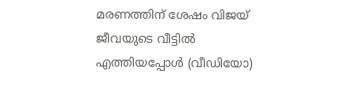മരണത്തിന് ശേഷം വിജയ് ജീവയുടെ വീട്ടില്‍ എത്തിയപ്പോള്‍ (വീഡിയോ)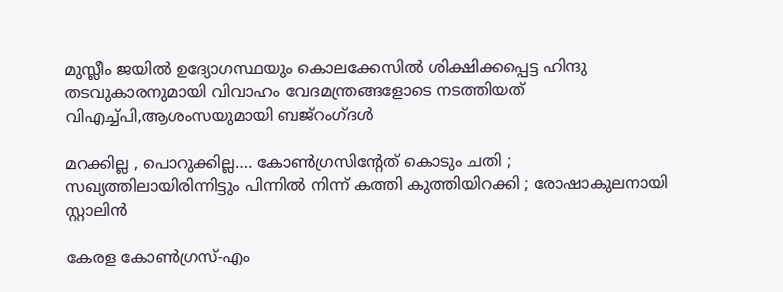മുസ്ലീം ജയില്‍ ഉദ്യോഗസ്ഥയും കൊലക്കേസില്‍ ശിക്ഷിക്കപ്പെട്ട ഹിന്ദു തടവുകാരനുമായി വിവാഹം വേദമന്ത്രങ്ങളോടെ നടത്തിയത് വിഎച്ച്പി,ആശംസയുമായി ബജ്‌റംഗ്ദള്‍

മറക്കില്ല , പൊറുക്കില്ല…. കോൺഗ്രസിൻ്റേത് കൊടും ചതി ; സഖ്യത്തിലായിരിന്നിട്ടും പിന്നിൽ നിന്ന് കത്തി കുത്തിയിറക്കി ; രോഷാകുലനായി സ്റ്റാലിൻ

കേരള കോണ്‍ഗ്രസ്-എം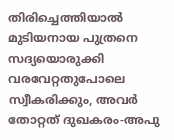തിരിച്ചെത്തിയാല്‍ മുടിയനായ പുത്രനെ സദ്യയൊരുക്കി വരവേറ്റതുപോലെ സ്വീകരിക്കും, അവര്‍ തോറ്റത് ദുഖകരം-അപു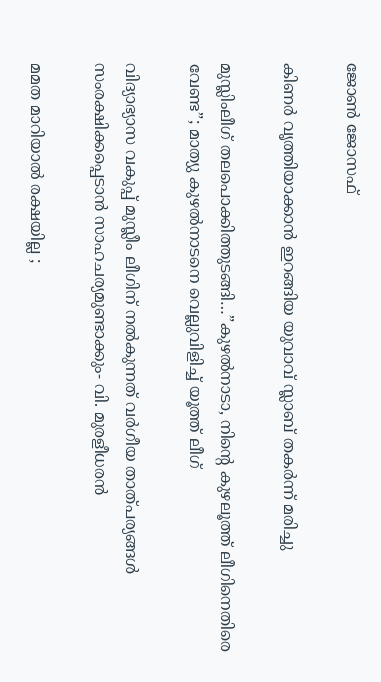ജോണ്‍ ജോസഫ്

കിണര്‍ വൃത്തിയാക്കാന്‍ ഇറങ്ങിയ യുവാവ് സ്ലാബ് തകര്‍ന്ന് മരിച്ചു

മുസ്ലിംലീഗ് തലപൊക്കിത്തുടങ്ങി…”കുഴൽനാടാ, നിന്റെ കുഴലൂത്ത് ലീഗിനെതിരെ വേണ്ട”; മാത്യു കുഴൽനാടനെ വെല്ലുവിളിച്ച് യൂത്ത് ലീഗ്

വിദ്യാഭ്യാസ വകുപ്പ് മുസ്ലീം ലീഗിന് നല്‍കുന്നത് വര്‍ഗീയ താത്പര്യങ്ങള്‍ സംരക്ഷിക്കപ്പെടാന്‍ സാഹചര്യമുണ്ടാക്കും- വി. മുരളീധരന്‍

മമത മാറിയാൽ രക്ഷയില്ല ;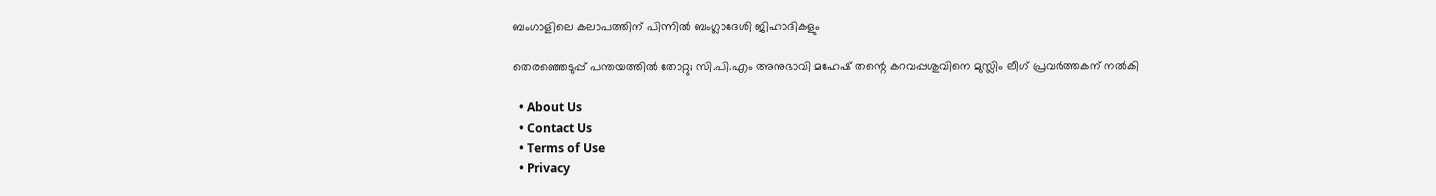ബംഗാളിലെ കലാപത്തിന് പിന്നിൽ ബംഗ്ലാദേശി ജിഹാദികളും

തെരഞ്ഞെടുപ്പ് പന്തയത്തില്‍ തോറ്റു; സി.പി.എം അനുഭാവി മഹേഷ് തന്റെ കറവപ്പശുവിനെ മുസ്ലിം ലീഗ് പ്രവര്‍ത്തകന് നല്‍കി

  • About Us
  • Contact Us
  • Terms of Use
  • Privacy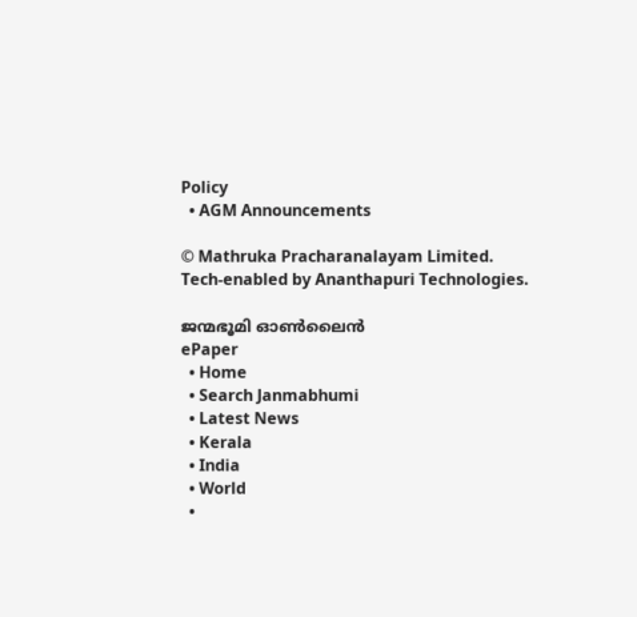Policy
  • AGM Announcements

© Mathruka Pracharanalayam Limited.
Tech-enabled by Ananthapuri Technologies.

ജന്മഭൂമി ഓണ്‍ലൈന്‍
ePaper
  • Home
  • Search Janmabhumi
  • Latest News
  • Kerala
  • India
  • World
  •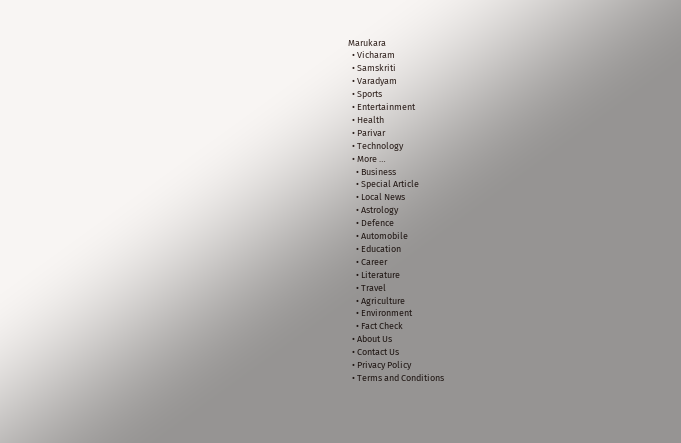Marukara
  • Vicharam
  • Samskriti
  • Varadyam
  • Sports
  • Entertainment
  • Health
  • Parivar
  • Technology
  • More …
    • Business
    • Special Article
    • Local News
    • Astrology
    • Defence
    • Automobile
    • Education
    • Career
    • Literature
    • Travel
    • Agriculture
    • Environment
    • Fact Check
  • About Us
  • Contact Us
  • Privacy Policy
  • Terms and Conditions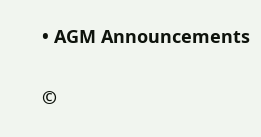• AGM Announcements

©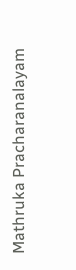Mathruka Pracharanalayam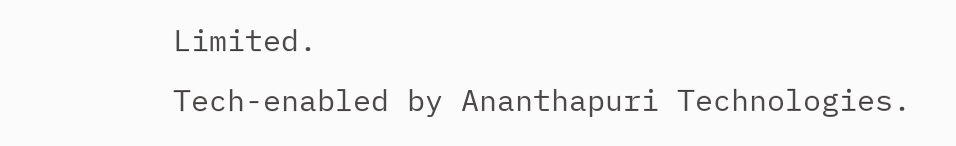Limited.
Tech-enabled by Ananthapuri Technologies.